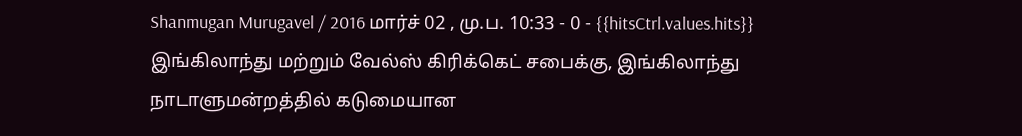Shanmugan Murugavel / 2016 மார்ச் 02 , மு.ப. 10:33 - 0 - {{hitsCtrl.values.hits}}
இங்கிலாந்து மற்றும் வேல்ஸ் கிரிக்கெட் சபைக்கு, இங்கிலாந்து நாடாளுமன்றத்தில் கடுமையான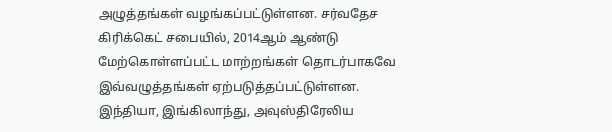அழுத்தங்கள் வழங்கப்பட்டுள்ளன. சர்வதேச கிரிக்கெட் சபையில், 2014ஆம் ஆண்டு மேற்கொள்ளப்பட்ட மாற்றங்கள் தொடர்பாகவே இவ்வழுத்தங்கள் ஏற்படுத்தப்பட்டுள்ளன.
இந்தியா, இங்கிலாந்து, அவுஸ்திரேலிய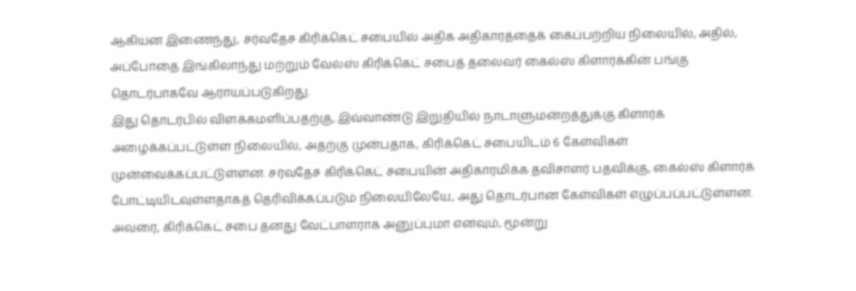ஆகியன இணைந்து, சர்வதேச கிரிக்கெட் சபையில் அதிக அதிகாரத்தைக் கைப்பற்றிய நிலையில், அதில், அப்போதை இங்கிலாந்து மற்றும் வேல்ஸ் கிரிக்கெட் சபைத் தலைவர் கைல்ஸ் கிளார்க்கின் பங்கு தொடர்பாகவே ஆராயப்படுகிறது.
இது தொடர்பில் விளக்கமளிப்பதற்கு, இவ்வாண்டு இறுதியில் நாடாளுமன்றத்துக்கு கிளார்க் அழைக்கப்பட்டுள்ள நிலையில், அதற்கு முன்பதாக, கிரிக்கெட் சபையிடம் 6 கேள்விகள் முன்வைக்கப்பட்டுள்ளன. சர்வதேச கிரிக்கெட் சபையின் அதிகாரமிக்க தவிசாளர் பதவிக்கு, கைல்ஸ் கிளார்க் போட்டியிடவுள்ளதாகத் தெரிவிக்கப்படும் நிலையிலேயே, அது தொடர்பான கேள்விகள் எழுப்பப்பட்டுள்ளன. அவரை, கிரிக்கெட் சபை தனது வேட்பாளராக அனுப்புமா எனவும், மூன்று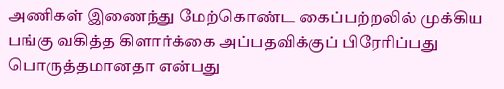அணிகள் இணைந்து மேற்கொண்ட கைப்பற்றலில் முக்கிய பங்கு வகித்த கிளார்க்கை அப்பதவிக்குப் பிரேரிப்பது பொருத்தமானதா என்பது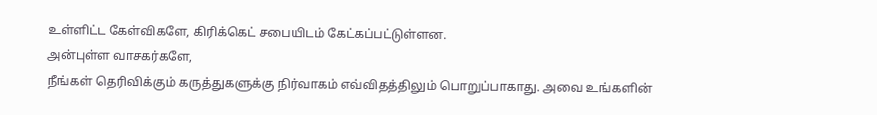உள்ளிட்ட கேள்விகளே, கிரிக்கெட் சபையிடம் கேட்கப்பட்டுள்ளன.
அன்புள்ள வாசகர்களே,
நீங்கள் தெரிவிக்கும் கருத்துகளுக்கு நிர்வாகம் எவ்விதத்திலும் பொறுப்பாகாது. அவை உங்களின்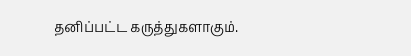தனிப்பட்ட கருத்துகளாகும்.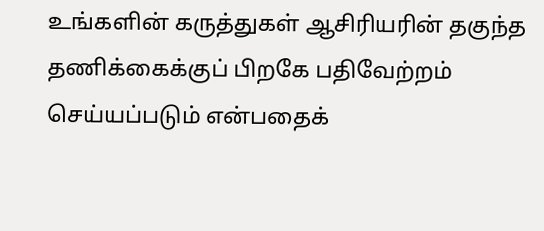உங்களின் கருத்துகள் ஆசிரியரின் தகுந்த தணிக்கைக்குப் பிறகே பதிவேற்றம் செய்யப்படும் என்பதைக்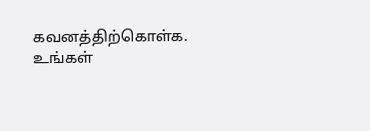கவனத்திற்கொள்க. உங்கள்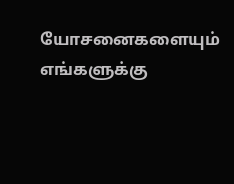யோசனைகளையும் எங்களுக்கு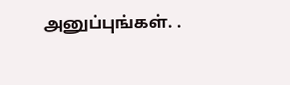அனுப்புங்கள். .